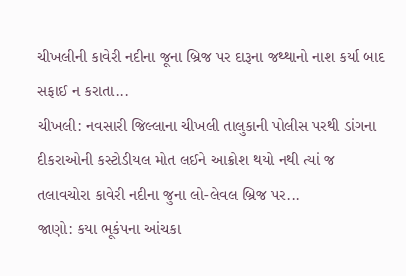ચીખલીની કાવેરી નદીના જૂના બ્રિજ પર દારૂના જથ્થાનો નાશ કર્યા બાદ સફાઈ ન કરાતા...
ચીખલી: નવસારી જિલ્લાના ચીખલી તાલુકાની પોલીસ પરથી ડાંગના દીકરાઓની કસ્ટોડીયલ મોત લઈને આક્રોશ થયો નથી ત્યાં જ તલાવચોરા કાવેરી નદીના જુના લો-લેવલ બ્રિજ પર...
જાણો: કયા ભૂકંપના આંચકા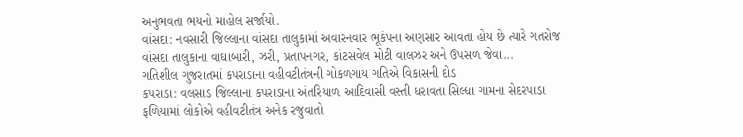અનુભવતા ભયનો માહોલ સર્જાયો.
વાંસદા: નવસારી જિલ્લાના વાંસદા તાલુકામાં અવારનવાર ભૂકંપના અણસાર આવતા હોય છે ત્યારે ગતરોજ વાંસદા તાલુકાના વાઘાબારી, ઝરી, પ્રતાપનગર, કાંટસવેલ મોટી વાલઝર અને ઉપસળ જેવા...
ગતિશીલ ગુજરાતમાં કપરાડાના વહીવટીતંત્રની ગોકળગાય ગતિએ વિકાસની દોડ
કપરાડા: વલસાડ જિલ્લાના કપરાડાના અંતરિયાળ આદિવાસી વસ્તી ધરાવતા સિલ્ધા ગામના સેદરપાડા ફળિયામાં લોકોએ વહીવટીતંત્ર અનેક રજુવાતો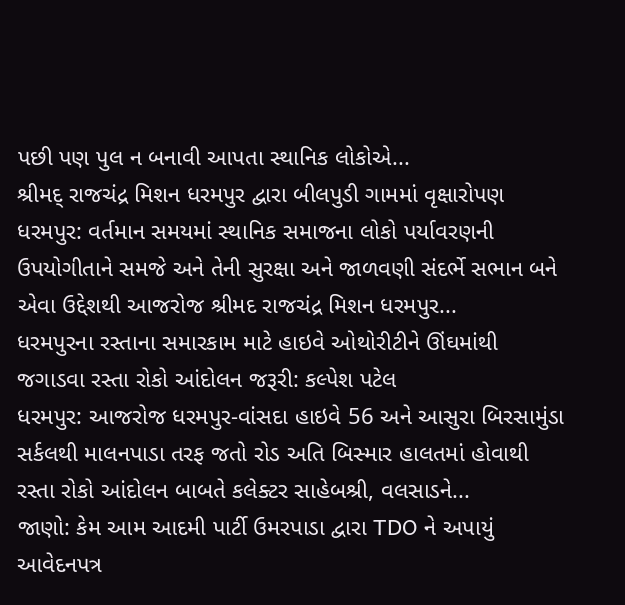પછી પણ પુલ ન બનાવી આપતા સ્થાનિક લોકોએ...
શ્રીમદ્ રાજચંદ્ર મિશન ધરમપુર દ્વારા બીલપુડી ગામમાં વૃક્ષારોપણ
ધરમપુર: વર્તમાન સમયમાં સ્થાનિક સમાજના લોકો પર્યાવરણની ઉપયોગીતાને સમજે અને તેની સુરક્ષા અને જાળવણી સંદર્ભે સભાન બને એવા ઉદ્દેશથી આજરોજ શ્રીમદ રાજચંદ્ર મિશન ધરમપુર...
ધરમપુરના રસ્તાના સમારકામ માટે હાઇવે ઓથોરીટીને ઊંઘમાંથી જગાડવા રસ્તા રોકો આંદોલન જરૂરી: કલ્પેશ પટેલ
ધરમપુર: આજરોજ ધરમપુર-વાંસદા હાઇવે 56 અને આસુરા બિરસામુંડા સર્કલથી માલનપાડા તરફ જતો રોડ અતિ બિસ્માર હાલતમાં હોવાથી રસ્તા રોકો આંદોલન બાબતે કલેક્ટર સાહેબશ્રી, વલસાડને...
જાણો: કેમ આમ આદમી પાર્ટી ઉમરપાડા દ્વારા TDO ને અપાયું આવેદનપત્ર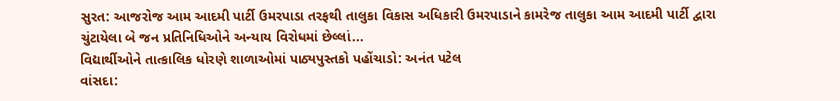સુરત: આજરોજ આમ આદમી પાર્ટી ઉમરપાડા તરફથી તાલુકા વિકાસ અધિકારી ઉમરપાડાને કામરેજ તાલુકા આમ આદમી પાર્ટી દ્વારા ચુંટાયેલા બે જન પ્રતિનિધિઓને અન્યાય વિરોધમાં છેલ્લાં...
વિદ્યાર્થીઓને તાત્કાલિક ધોરણે શાળાઓમાં પાઠ્યપુસ્તકો પહોંચાડો: અનંત પટેલ
વાંસદા: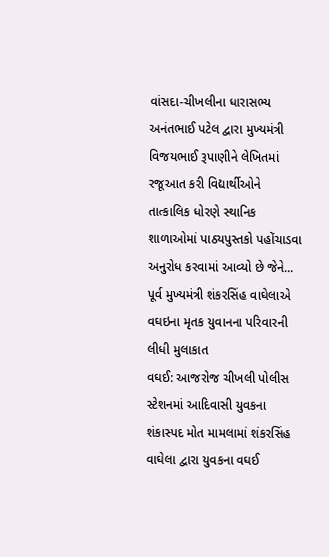વાંસદા-ચીખલીના ધારાસભ્ય અનંતભાઈ પટેલ દ્વારા મુખ્યમંત્રી વિજયભાઈ રૂપાણીને લેખિતમાં રજૂઆત કરી વિદ્યાર્થીઓને તાત્કાલિક ધોરણે સ્થાનિક શાળાઓમાં પાઠ્યપુસ્તકો પહોંચાડવા અનુરોધ કરવામાં આવ્યો છે જેને...
પૂર્વ મુખ્યમંત્રી શંકરસિંહ વાઘેલાએ વઘઇના મૃતક યુવાનના પરિવારની લીધી મુલાકાત
વઘઈ: આજરોજ ચીખલી પોલીસ સ્ટેશનમાં આદિવાસી યુવકના શંકાસ્પદ મોત મામલામાં શંકરસિંહ વાઘેલા દ્વારા યુવકના વઘઈ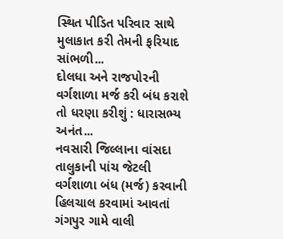સ્થિત પીડિત પરિવાર સાથે મુલાકાત કરી તેમની ફરિયાદ સાંભળી...
દોલધા અને રાજપોરની વર્ગશાળા મર્જ કરી બંધ કરાશે તો ધરણા કરીશું : ધારાસભ્ય અનંત...
નવસારી જિલ્લાના વાંસદા તાલુકાની પાંચ જેટલી વર્ગશાળા બંધ (મર્જ) કરવાની હિલચાલ કરવામાં આવતાં ગંગપુર ગામે વાલી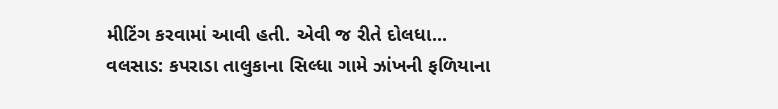મીટિંગ કરવામાં આવી હતી. એવી જ રીતે દોલધા...
વલસાડ: કપરાડા તાલુકાના સિલ્ધા ગામે ઝાંખની ફળિયાના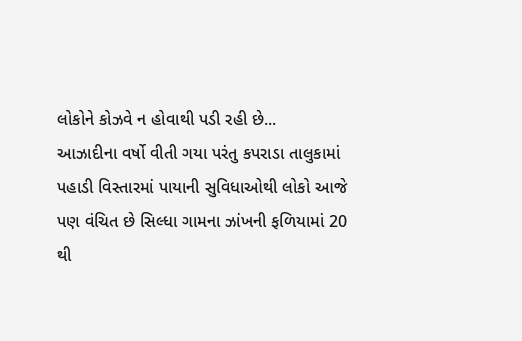લોકોને કોઝવે ન હોવાથી પડી રહી છે...
આઝાદીના વર્ષો વીતી ગયા પરંતુ કપરાડા તાલુકામાં પહાડી વિસ્તારમાં પાયાની સુવિધાઓથી લોકો આજે પણ વંચિત છે સિલ્ધા ગામના ઝાંખની ફળિયામાં 20 થી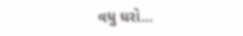વધુ ઘરો...